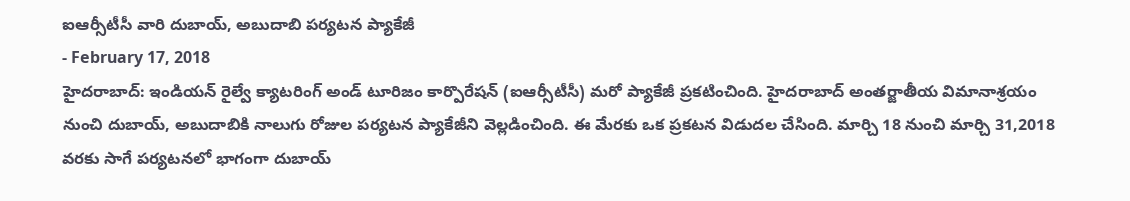ఐఆర్సీటీసీ వారి దుబాయ్, అబుదాబి పర్యటన ప్యాకేజీ
- February 17, 2018
హైదరాబాద్: ఇండియన్ రైల్వే క్యాటరింగ్ అండ్ టూరిజం కార్పొరేషన్ (ఐఆర్సీటీసీ) మరో ప్యాకేజీ ప్రకటించింది. హైదరాబాద్ అంతర్జాతీయ విమానాశ్రయం నుంచి దుబాయ్, అబుదాబికి నాలుగు రోజుల పర్యటన ప్యాకేజీని వెల్లడించింది. ఈ మేరకు ఒక ప్రకటన విడుదల చేసింది. మార్చి 18 నుంచి మార్చి 31,2018 వరకు సాగే పర్యటనలో భాగంగా దుబాయ్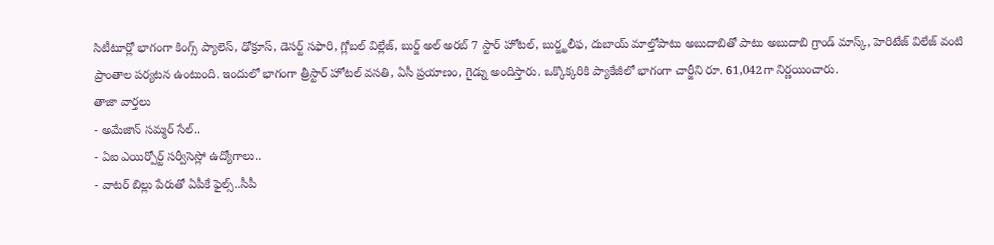సిటీటూర్లో భాగంగా కింగ్స్ ప్యాలెస్, ఢోక్రూస్, డెసర్ట్ సఫారి, గ్లోబల్ విల్లేజ్, బుర్జ్ అల్ అరబ్ 7 స్టార్ హోటల్, బుర్జ్ఖలీఫ, దుబాయ్ మాల్తోపాటు అబుదాబితో పాటు అబుదాబి గ్రాండ్ మాస్క్, హెరిటేజ్ విలేజ్ వంటి ప్రాంతాల పర్యటన ఉంటుంది. ఇందులో భాగంగా త్రీస్టార్ హోటల్ వసతి, ఏసీ ప్రయాణం, గైడ్ను అందిస్తారు. ఒక్కొక్కరికి ప్యాకేజీలో భాగంగా చార్జీని రూ. 61,042గా నిర్ణయించారు.
తాజా వార్తలు
- అమేజాన్ సమ్మర్ సేల్..
- ఏఐ ఎయిర్పోర్ట్ సర్వీసెస్లో ఉద్యోగాలు..
- వాటర్ బిల్లు పేరుతో ఏపీకే ఫైల్స్..సీపీ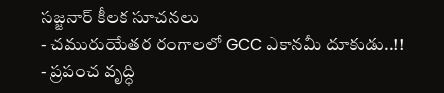సజ్జనార్ కీలక సూచనలు
- చమురుయేతర రంగాలలో GCC ఎకానమీ దూకుడు..!!
- ప్రపంచ వృద్ధి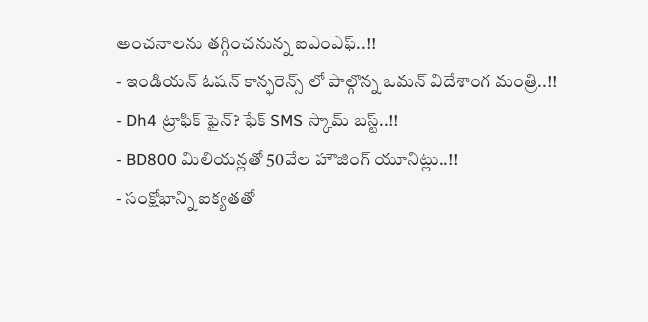అంచనాలను తగ్గించనున్న ఐఎంఎఫ్..!!
- ఇండియన్ ఓషన్ కాన్ఫరెన్స్ లో పాల్గొన్న ఒమన్ విదేశాంగ మంత్రి..!!
- Dh4 ట్రాఫిక్ ఫైన్? ఫేక్ SMS స్కామ్ బస్ట్..!!
- BD800 మిలియన్లతో 50వేల హౌజింగ్ యూనిట్లు..!!
- సంక్షోభాన్ని ఐక్యతతో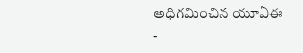అధిగమించిన యూఏఈ
-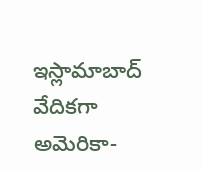ఇస్లామాబాద్ వేదికగా అమెరికా-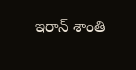ఇరాన్ శాంతి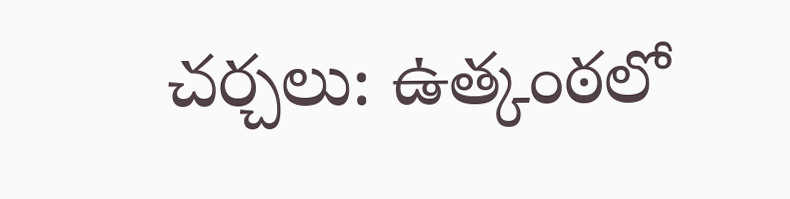చర్చలు: ఉత్కంఠలో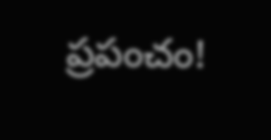ప్రపంచం!